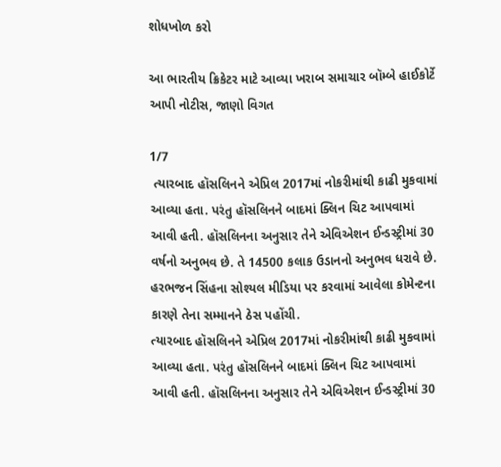શોધખોળ કરો

આ ભારતીય ક્રિકેટર માટે આવ્યા ખરાબ સમાચાર બૉમ્બે હાઈકોર્ટે આપી નોટીસ, જાણો વિગત

1/7
 ત્યારબાદ હૉસલિનને એપ્રિલ 2017માં નોકરીમાંથી કાઢી મુકવામાં આવ્યા હતા. પરંતુ હૉસલિનને બાદમાં ક્લિન ચિટ આપવામાં આવી હતી. હૉસલિનના અનુસાર તેને એવિએશન ઈન્ડસ્ટ્રીમાં 30 વર્ષનો અનુભવ છે. તે 14500 કલાક ઉડાનનો અનુભવ ધરાવે છે. હરભજન સિંહના સોશ્યલ મીડિયા પર કરવામાં આવેલા કોમેન્ટના કારણે તેના સમ્માનને ઠેસ પહોંચી.
ત્યારબાદ હૉસલિનને એપ્રિલ 2017માં નોકરીમાંથી કાઢી મુકવામાં આવ્યા હતા. પરંતુ હૉસલિનને બાદમાં ક્લિન ચિટ આપવામાં આવી હતી. હૉસલિનના અનુસાર તેને એવિએશન ઈન્ડસ્ટ્રીમાં 30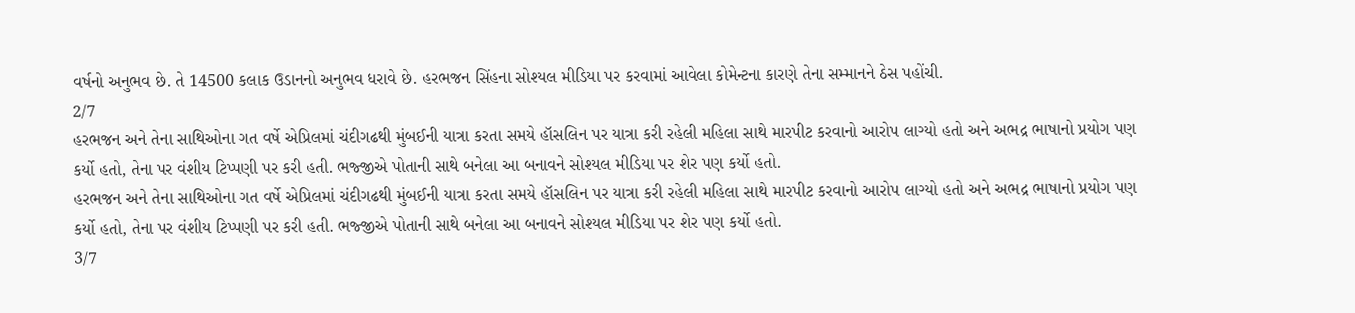વર્ષનો અનુભવ છે. તે 14500 કલાક ઉડાનનો અનુભવ ધરાવે છે. હરભજન સિંહના સોશ્યલ મીડિયા પર કરવામાં આવેલા કોમેન્ટના કારણે તેના સમ્માનને ઠેસ પહોંચી.
2/7
હરભજન અને તેના સાથિઓના ગત વર્ષે એપ્રિલમાં ચંદીગઢથી મુંબઈની યાત્રા કરતા સમયે હૉસલિન પર યાત્રા કરી રહેલી મહિલા સાથે મારપીટ કરવાનો આરોપ લાગ્યો હતો અને અભદ્ર ભાષાનો પ્રયોગ પણ કર્યો હતો, તેના પર વંશીય ટિપ્પણી પર કરી હતી. ભજ્જીએ પોતાની સાથે બનેલા આ બનાવને સોશ્યલ મીડિયા પર શેર પણ કર્યો હતો.
હરભજન અને તેના સાથિઓના ગત વર્ષે એપ્રિલમાં ચંદીગઢથી મુંબઈની યાત્રા કરતા સમયે હૉસલિન પર યાત્રા કરી રહેલી મહિલા સાથે મારપીટ કરવાનો આરોપ લાગ્યો હતો અને અભદ્ર ભાષાનો પ્રયોગ પણ કર્યો હતો, તેના પર વંશીય ટિપ્પણી પર કરી હતી. ભજ્જીએ પોતાની સાથે બનેલા આ બનાવને સોશ્યલ મીડિયા પર શેર પણ કર્યો હતો.
3/7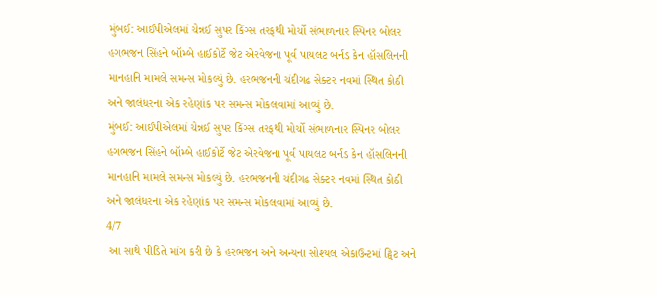મુંબઈ: આઈપીએલમાં ચેન્નઈ સુપર કિંગ્સ તરફથી મોર્ચો સંભાળનાર સ્પિનર બોલર હગભજન સિંહને બૉમ્બે હાઈકોર્ટે જેટ એરવેજના પૂર્વ પાયલટ બર્નડ કેન હૉસલિનની માનહાનિ મામલે સમન્સ મોકલ્યું છે. હરભજનની ચંદીગઢ સેક્ટર નવમાં સ્થિત કોઠી અને જાલંધરના એક રહેણાંક પર સમન્સ મોકલવામાં આવ્યું છે.
મુંબઈ: આઈપીએલમાં ચેન્નઈ સુપર કિંગ્સ તરફથી મોર્ચો સંભાળનાર સ્પિનર બોલર હગભજન સિંહને બૉમ્બે હાઈકોર્ટે જેટ એરવેજના પૂર્વ પાયલટ બર્નડ કેન હૉસલિનની માનહાનિ મામલે સમન્સ મોકલ્યું છે. હરભજનની ચંદીગઢ સેક્ટર નવમાં સ્થિત કોઠી અને જાલંધરના એક રહેણાંક પર સમન્સ મોકલવામાં આવ્યું છે.
4/7
 આ સાથે પીડિતે માંગ કરી છે કે હરભજન અને અન્યના સોશ્યલ એકાઉન્ટમાં ટ્વિટ અને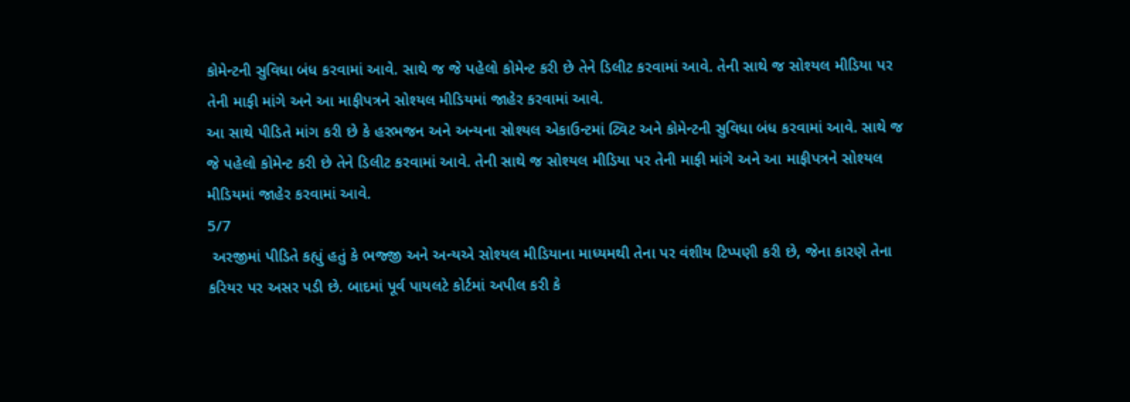કોમેન્ટની સુવિધા બંધ કરવામાં આવે. સાથે જ જે પહેલો કોમેન્ટ કરી છે તેને ડિલીટ કરવામાં આવે. તેની સાથે જ સોશ્યલ મીડિયા પર તેની માફી માંગે અને આ માફીપત્રને સોશ્યલ મીડિયમાં જાહેર કરવામાં આવે.
આ સાથે પીડિતે માંગ કરી છે કે હરભજન અને અન્યના સોશ્યલ એકાઉન્ટમાં ટ્વિટ અને કોમેન્ટની સુવિધા બંધ કરવામાં આવે. સાથે જ જે પહેલો કોમેન્ટ કરી છે તેને ડિલીટ કરવામાં આવે. તેની સાથે જ સોશ્યલ મીડિયા પર તેની માફી માંગે અને આ માફીપત્રને સોશ્યલ મીડિયમાં જાહેર કરવામાં આવે.
5/7
 અરજીમાં પીડિતે કહ્યું હતું કે ભજ્જી અને અન્યએ સોશ્યલ મીડિયાના માધ્યમથી તેના પર વંશીય ટિપ્પણી કરી છે, જેના કારણે તેના કરિયર પર અસર પડી છે. બાદમાં પૂર્વ પાયલટે કોર્ટમાં અપીલ કરી કે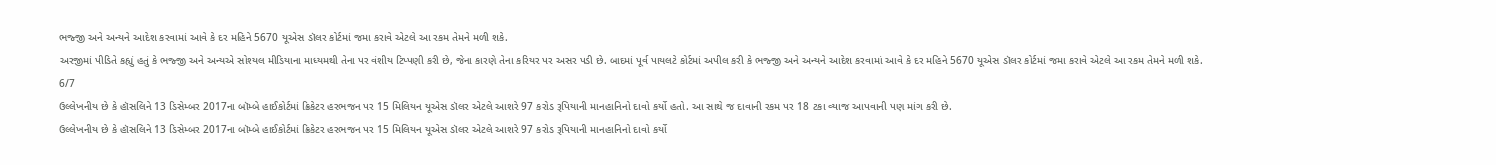ભજ્જી અને અન્યને આદેશ કરવામાં આવે કે દર મહિને 5670 યૂએસ ડૉલર કોર્ટમાં જમા કરાવે એટલે આ રકમ તેમને મળી શકે.
અરજીમાં પીડિતે કહ્યું હતું કે ભજ્જી અને અન્યએ સોશ્યલ મીડિયાના માધ્યમથી તેના પર વંશીય ટિપ્પણી કરી છે, જેના કારણે તેના કરિયર પર અસર પડી છે. બાદમાં પૂર્વ પાયલટે કોર્ટમાં અપીલ કરી કે ભજ્જી અને અન્યને આદેશ કરવામાં આવે કે દર મહિને 5670 યૂએસ ડૉલર કોર્ટમાં જમા કરાવે એટલે આ રકમ તેમને મળી શકે.
6/7
ઉલ્લેખનીય છે કે હૉસલિને 13 ડિસેમ્બર 2017ના બૉમ્બે હાઈકોર્ટમાં ક્રિકેટર હરભજન પર 15 મિલિયન યૂએસ ડૉલર એટલે આશરે 97 કરોડ રૂપિયાની માનહાનિનો દાવો કર્યો હતો. આ સાથે જ દાવાની રકમ પર 18 ટકા વ્યાજ આપવાની પણ માંગ કરી છે.
ઉલ્લેખનીય છે કે હૉસલિને 13 ડિસેમ્બર 2017ના બૉમ્બે હાઈકોર્ટમાં ક્રિકેટર હરભજન પર 15 મિલિયન યૂએસ ડૉલર એટલે આશરે 97 કરોડ રૂપિયાની માનહાનિનો દાવો કર્યો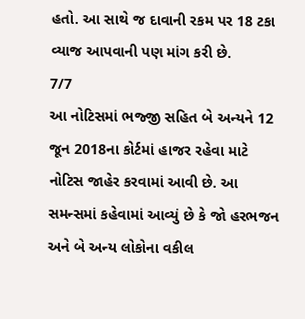હતો. આ સાથે જ દાવાની રકમ પર 18 ટકા વ્યાજ આપવાની પણ માંગ કરી છે.
7/7
આ નોટિસમાં ભજ્જી સહિત બે અન્યને 12 જૂન 2018ના કોર્ટમાં હાજર રહેવા માટે નોટિસ જાહેર કરવામાં આવી છે. આ સમન્સમાં કહેવામાં આવ્યું છે કે જો હરભજન અને બે અન્ય લોકોના વકીલ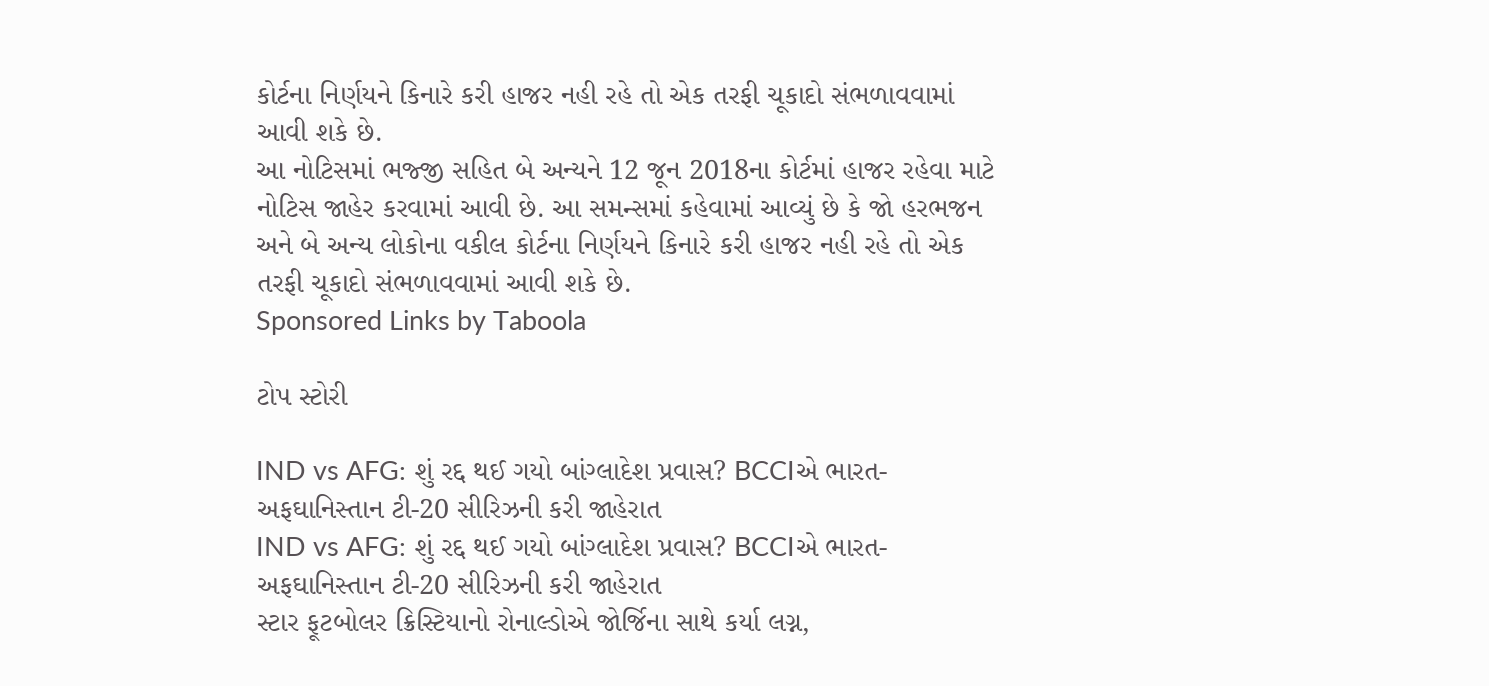કોર્ટના નિર્ણયને કિનારે કરી હાજર નહી રહે તો એક તરફી ચૂકાદો સંભળાવવામાં આવી શકે છે.
આ નોટિસમાં ભજ્જી સહિત બે અન્યને 12 જૂન 2018ના કોર્ટમાં હાજર રહેવા માટે નોટિસ જાહેર કરવામાં આવી છે. આ સમન્સમાં કહેવામાં આવ્યું છે કે જો હરભજન અને બે અન્ય લોકોના વકીલ કોર્ટના નિર્ણયને કિનારે કરી હાજર નહી રહે તો એક તરફી ચૂકાદો સંભળાવવામાં આવી શકે છે.
Sponsored Links by Taboola

ટોપ સ્ટોરી

IND vs AFG: શું રદ્દ થઈ ગયો બાંગ્લાદેશ પ્રવાસ? BCCIએ ભારત-અફઘાનિસ્તાન ટી-20 સીરિઝની કરી જાહેરાત
IND vs AFG: શું રદ્દ થઈ ગયો બાંગ્લાદેશ પ્રવાસ? BCCIએ ભારત-અફઘાનિસ્તાન ટી-20 સીરિઝની કરી જાહેરાત
સ્ટાર ફૂટબોલર ક્રિસ્ટિયાનો રોનાલ્ડોએ જોર્જિના સાથે કર્યા લગ્ન,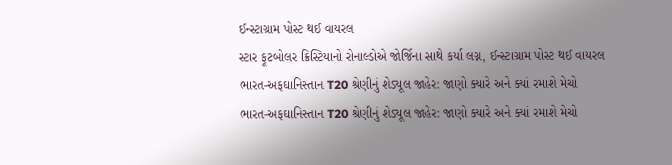ઈન્સ્ટાગ્રામ પોસ્ટ થઈ વાયરલ
સ્ટાર ફૂટબોલર ક્રિસ્ટિયાનો રોનાલ્ડોએ જોર્જિના સાથે કર્યા લગ્ન, ઈન્સ્ટાગ્રામ પોસ્ટ થઈ વાયરલ
ભારત-અફઘાનિસ્તાન T20 શ્રેણીનું શેડ્યૂલ જાહેર: જાણો ક્યારે અને ક્યાં રમાશે મેચો
ભારત-અફઘાનિસ્તાન T20 શ્રેણીનું શેડ્યૂલ જાહેર: જાણો ક્યારે અને ક્યાં રમાશે મેચો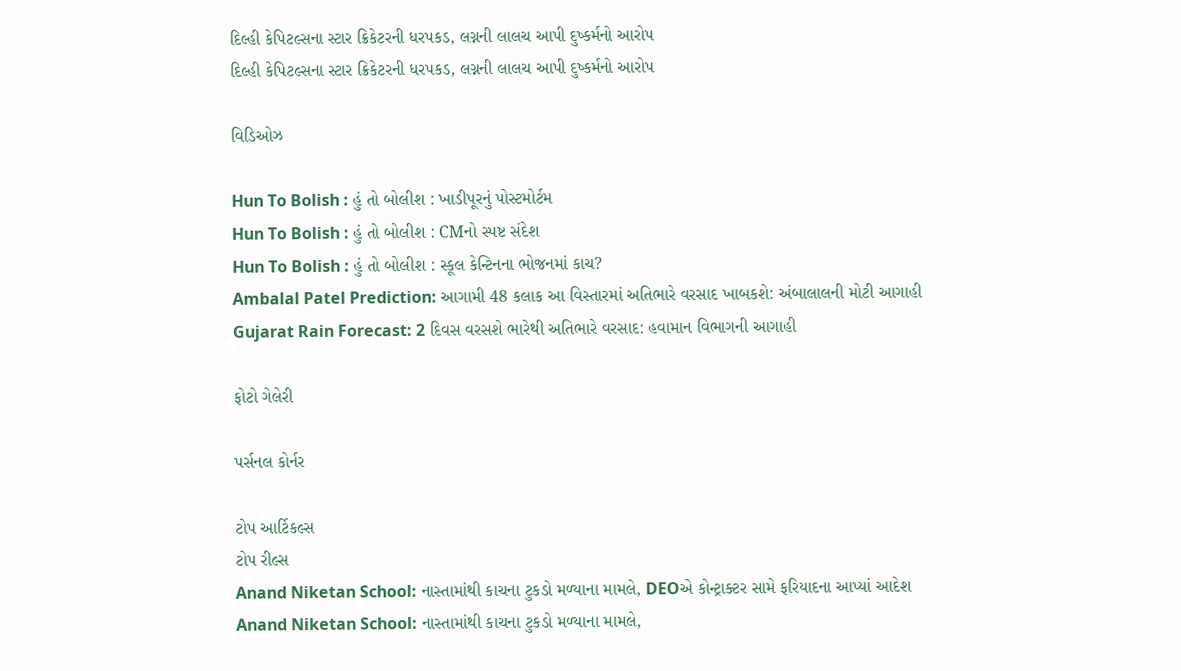દિલ્હી કેપિટલ્સના સ્ટાર ક્રિકેટરની ધરપકડ, લગ્નની લાલચ આપી દુષ્કર્મનો આરોપ
દિલ્હી કેપિટલ્સના સ્ટાર ક્રિકેટરની ધરપકડ, લગ્નની લાલચ આપી દુષ્કર્મનો આરોપ

વિડિઓઝ

Hun To Bolish : હું તો બોલીશ : ખાડીપૂરનું પોસ્ટમોર્ટમ
Hun To Bolish : હું તો બોલીશ : CMનો સ્પષ્ટ સંદેશ
Hun To Bolish : હું તો બોલીશ : સ્કૂલ કેન્ટિનના ભોજનમાં કાચ?
Ambalal Patel Prediction: આગામી 48 કલાક આ વિસ્તારમાં અતિભારે વરસાદ ખાબકશે: અંબાલાલની મોટી આગાહી
Gujarat Rain Forecast: 2 દિવસ વરસશે ભારેથી અતિભારે વરસાદ: હવામાન વિભાગની આગાહી

ફોટો ગેલેરી

પર્સનલ કોર્નર

ટોપ આર્ટિકલ્સ
ટોપ રીલ્સ
Anand Niketan School: નાસ્તામાંથી કાચના ટુકડો મળ્યાના મામલે, DEOએ કોન્ટ્રાક્ટર સામે ફરિયાદના આપ્યાં આદેશ
Anand Niketan School: નાસ્તામાંથી કાચના ટુકડો મળ્યાના મામલે,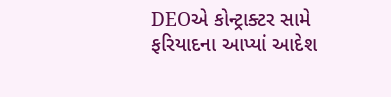DEOએ કોન્ટ્રાક્ટર સામે ફરિયાદના આપ્યાં આદેશ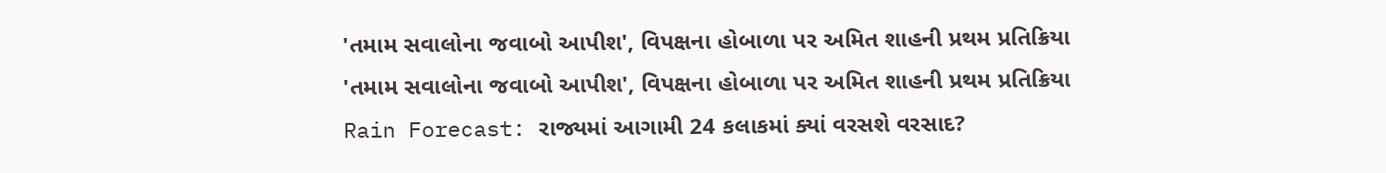'તમામ સવાલોના જવાબો આપીશ', વિપક્ષના હોબાળા પર અમિત શાહની પ્રથમ પ્રતિક્રિયા
'તમામ સવાલોના જવાબો આપીશ', વિપક્ષના હોબાળા પર અમિત શાહની પ્રથમ પ્રતિક્રિયા
Rain Forecast: રાજ્યમાં આગામી 24 કલાકમાં ક્યાં વરસશે વરસાદ?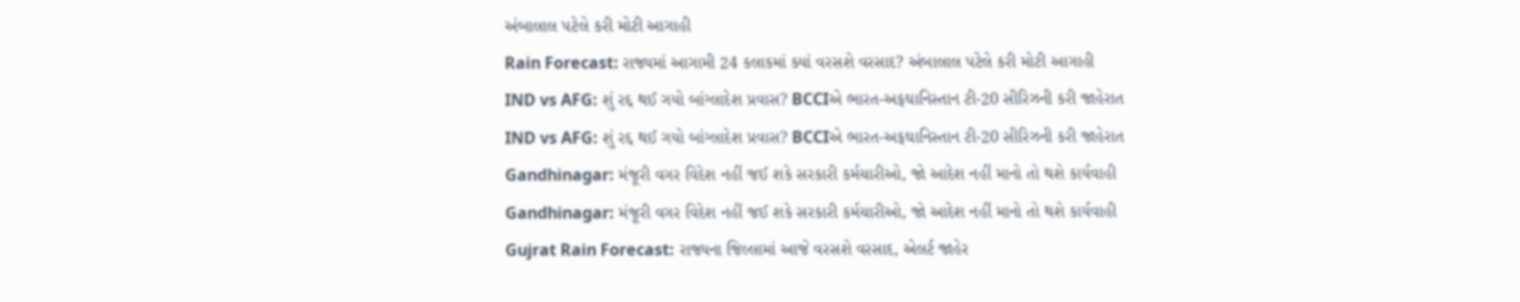અંબાલાલ પટેલે કરી મોટી આગાહી
Rain Forecast: રાજ્યમાં આગામી 24 કલાકમાં ક્યાં વરસશે વરસાદ? અંબાલાલ પટેલે કરી મોટી આગાહી
IND vs AFG: શું રદ્દ થઈ ગયો બાંગ્લાદેશ પ્રવાસ? BCCIએ ભારત-અફઘાનિસ્તાન ટી-20 સીરિઝની કરી જાહેરાત
IND vs AFG: શું રદ્દ થઈ ગયો બાંગ્લાદેશ પ્રવાસ? BCCIએ ભારત-અફઘાનિસ્તાન ટી-20 સીરિઝની કરી જાહેરાત
Gandhinagar: મંજૂરી વગર વિદેશ નહીં જઈ શકે સરકારી કર્મચારીઓ, જો આદેશ નહીં માનો તો થશે કાર્યવાહી
Gandhinagar: મંજૂરી વગર વિદેશ નહીં જઈ શકે સરકારી કર્મચારીઓ, જો આદેશ નહીં માનો તો થશે કાર્યવાહી
Gujrat Rain Forecast: રાજ્યના જિલ્લામાં આજે વરસશે વરસાદ, એલર્ટ જાહેર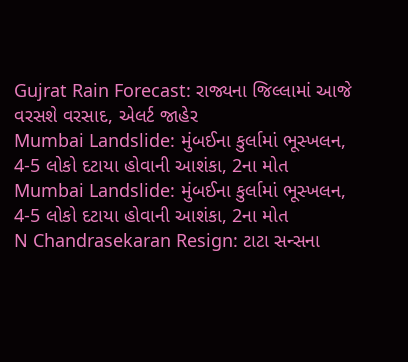Gujrat Rain Forecast: રાજ્યના જિલ્લામાં આજે વરસશે વરસાદ, એલર્ટ જાહેર
Mumbai Landslide: મુંબઈના કુર્લામાં ભૂસ્ખલન, 4-5 લોકો દટાયા હોવાની આશંકા, 2ના મોત
Mumbai Landslide: મુંબઈના કુર્લામાં ભૂસ્ખલન, 4-5 લોકો દટાયા હોવાની આશંકા, 2ના મોત
N Chandrasekaran Resign: ટાટા સન્સના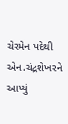ચેરમેન પદેથી એન.ચંદ્રશેખરને આપ્યું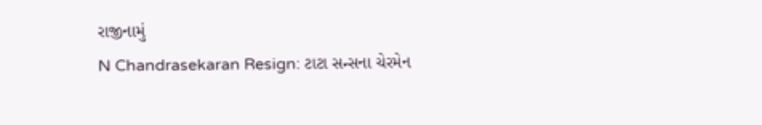રાજીનામું
N Chandrasekaran Resign: ટાટા સન્સના ચેરમેન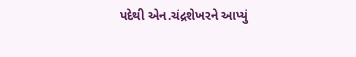પદેથી એન.ચંદ્રશેખરને આપ્યું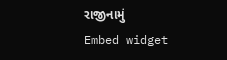રાજીનામું
Embed widget